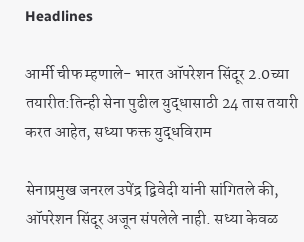Headlines

आर्मी चीफ म्हणाले- भारत ऑपरेशन सिंदूर 2.0च्या तयारीत:तिन्ही सेना पुढील युद्धासाठी 24 तास तयारी करत आहेत, सध्या फक्त युद्धविराम

सेनाप्रमुख जनरल उपेंद्र द्विवेदी यांनी सांगितले की, ऑपरेशन सिंदूर अजून संपलेले नाही. सध्या केवळ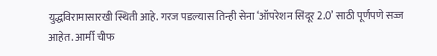युद्धविरामासारखी स्थिती आहे. गरज पडल्यास तिन्ही सेना ‘ऑपरेशन सिंदूर 2.0’ साठी पूर्णपणे सज्ज आहेत. आर्मी चीफ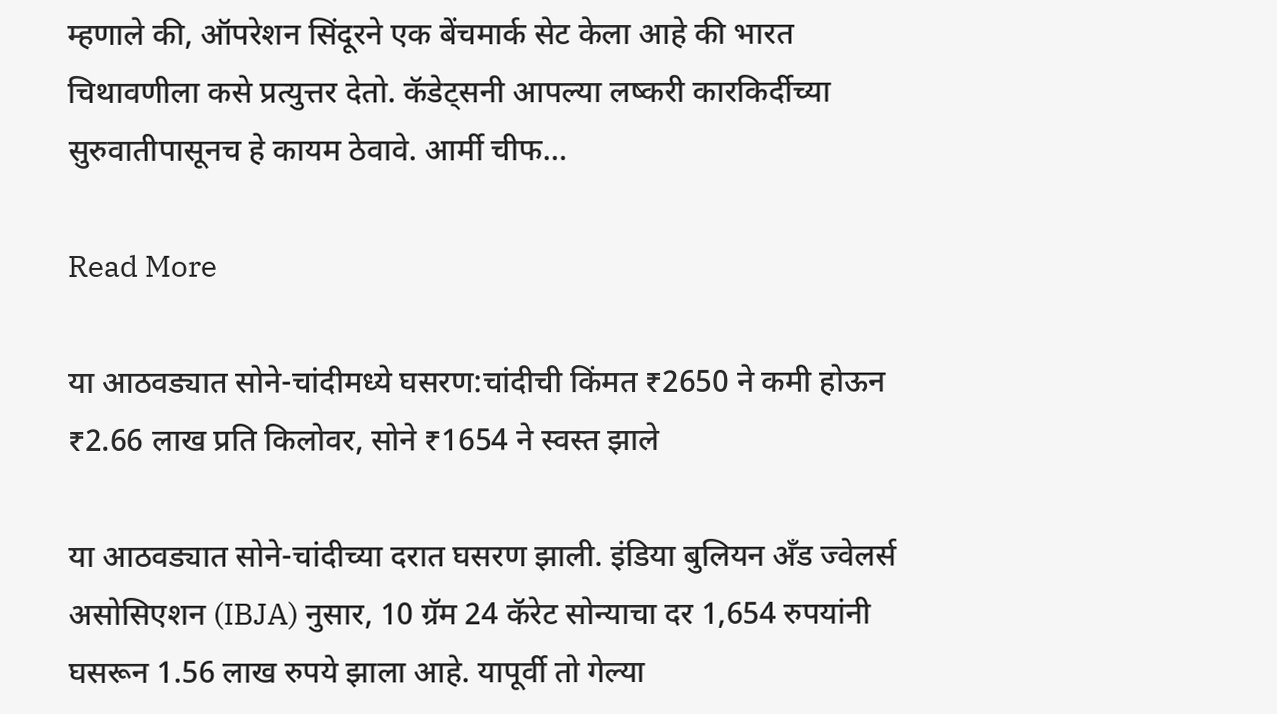म्हणाले की, ऑपरेशन सिंदूरने एक बेंचमार्क सेट केला आहे की भारत चिथावणीला कसे प्रत्युत्तर देतो. कॅडेट्सनी आपल्या लष्करी कारकिर्दीच्या सुरुवातीपासूनच हे कायम ठेवावे. आर्मी चीफ…

Read More

या आठवड्यात सोने-चांदीमध्ये घसरण:चांदीची किंमत ₹2650 ने कमी होऊन ₹2.66 लाख प्रति किलोवर, सोने ₹1654 ने स्वस्त झाले

या आठवड्यात सोने-चांदीच्या दरात घसरण झाली. इंडिया बुलियन अँड ज्वेलर्स असोसिएशन (IBJA) नुसार, 10 ग्रॅम 24 कॅरेट सोन्याचा दर 1,654 रुपयांनी घसरून 1.56 लाख रुपये झाला आहे. यापूर्वी तो गेल्या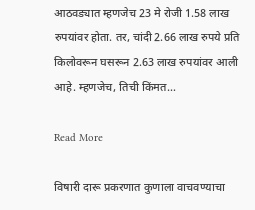आठवड्यात म्हणजेच 23 मे रोजी 1.58 लाख रुपयांवर होता. तर, चांदी 2.66 लाख रुपये प्रति किलोवरून घसरून 2.63 लाख रुपयांवर आली आहे. म्हणजेच, तिची किंमत…

Read More

विषारी दारू प्रकरणात कुणाला वाचवण्याचा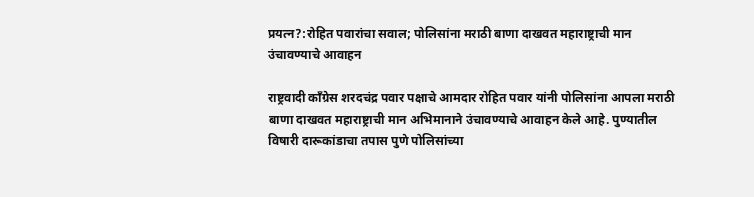प्रयत्न?:रोहित पवारांचा सवाल; पोलिसांना मराठी बाणा दाखवत महाराष्ट्राची मान उंचावण्याचे आवाहन

राष्ट्रवादी काँग्रेस शरदचंद्र पवार पक्षाचे आमदार रोहित पवार यांनी पोलिसांना आपला मराठी बाणा दाखवत महाराष्ट्राची मान अभिमानाने उंचावण्याचे आवाहन केले आहे. पुण्यातील विषारी दारूकांडाचा तपास पुणे पोलिसांच्या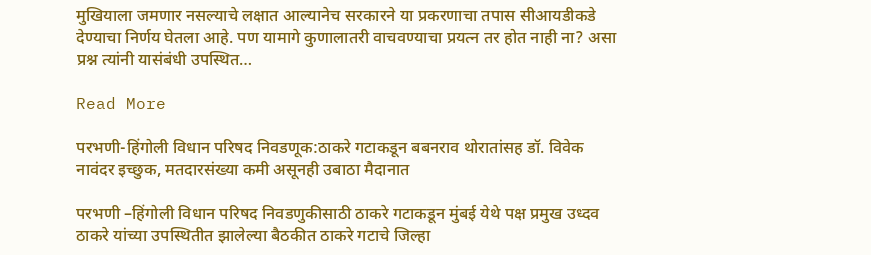मुखियाला जमणार नसल्याचे लक्षात आल्यानेच सरकारने या प्रकरणाचा तपास सीआयडीकडे देण्याचा निर्णय घेतला आहे. पण यामागे कुणालातरी वाचवण्याचा प्रयत्न तर होत नाही ना? असा प्रश्न त्यांनी यासंबंधी उपस्थित…

Read More

परभणी-हिंगोली विधान परिषद निवडणूक:ठाकरे गटाकडून बबनराव थोरातांसह डॉ. विवेक नावंदर इच्छुक, मतदारसंख्या कमी असूनही उबाठा मैदानात

परभणी –हिंगोली विधान परिषद निवडणुकीसाठी ठाकरे गटाकडून मुंबई येथे पक्ष प्रमुख उध्दव ठाकरे यांच्या उपस्थितीत झालेल्या बैठकीत ठाकरे गटाचे जिल्हा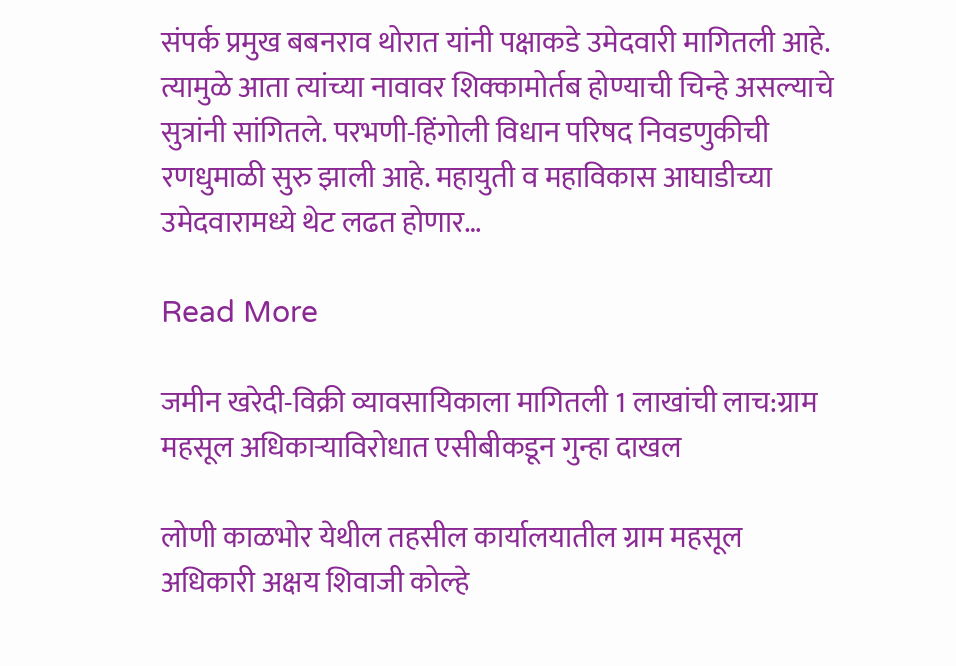संपर्क प्रमुख बबनराव थोरात यांनी पक्षाकडे उमेदवारी मागितली आहे. त्यामुळे आता त्यांच्या नावावर शिक्कामोर्तब होण्याची चिन्हे असल्याचे सुत्रांनी सांगितले. परभणी-हिंगोली विधान परिषद निवडणुकीची रणधुमाळी सुरु झाली आहे. महायुती व महाविकास आघाडीच्या उमेदवारामध्ये थेट लढत होणार…

Read More

जमीन खरेदी-विक्री व्यावसायिकाला मागितली 1 लाखांची लाच:ग्राम महसूल अधिकाऱ्याविरोधात एसीबीकडून गुन्हा दाखल

लोणी काळभोर येथील तहसील कार्यालयातील ग्राम महसूल अधिकारी अक्षय शिवाजी कोल्हे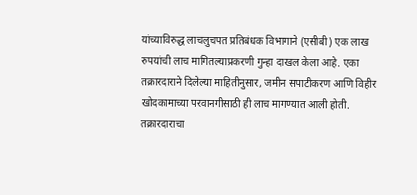यांच्याविरुद्ध लाचलुचपत प्रतिबंधक विभागाने (एसीबी) एक लाख रुपयांची लाच मागितल्याप्रकरणी गुन्हा दाखल केला आहे. एका तक्रारदाराने दिलेल्या माहितीनुसार, जमीन सपाटीकरण आणि विहीर खोदकामाच्या परवानगीसाठी ही लाच मागण्यात आली होती. तक्रारदाराचा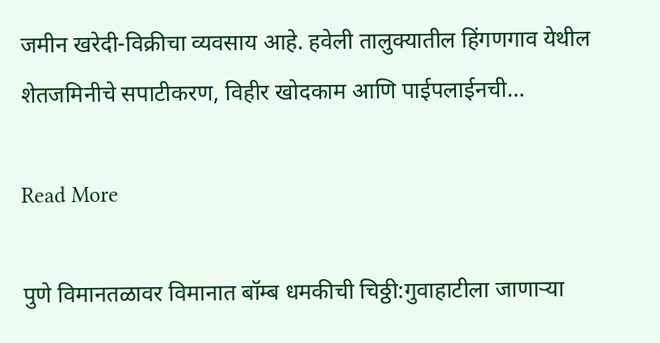जमीन खरेदी-विक्रीचा व्यवसाय आहे. हवेली तालुक्यातील हिंगणगाव येथील शेतजमिनीचे सपाटीकरण, विहीर खोदकाम आणि पाईपलाईनची…

Read More

पुणे विमानतळावर विमानात बॉम्ब धमकीची चिठ्ठी:गुवाहाटीला जाणाऱ्या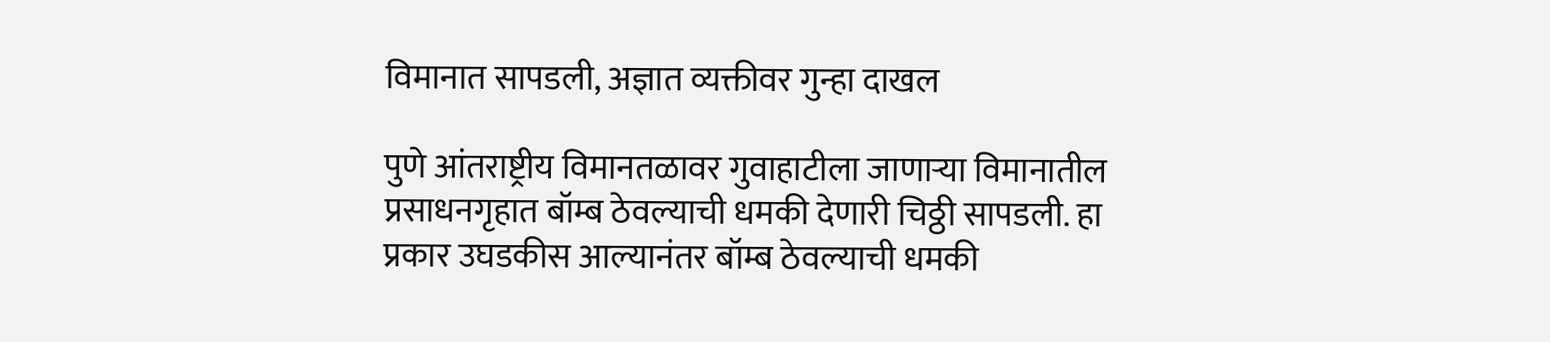विमानात सापडली, अज्ञात व्यक्तीवर गुन्हा दाखल

पुणे आंतराष्ट्रीय विमानतळावर गुवाहाटीला जाणाऱ्या विमानातील प्रसाधनगृहात बॉम्ब ठेवल्याची धमकी देणारी चिठ्ठी सापडली. हा प्रकार उघडकीस आल्यानंतर बॉम्ब ठेवल्याची धमकी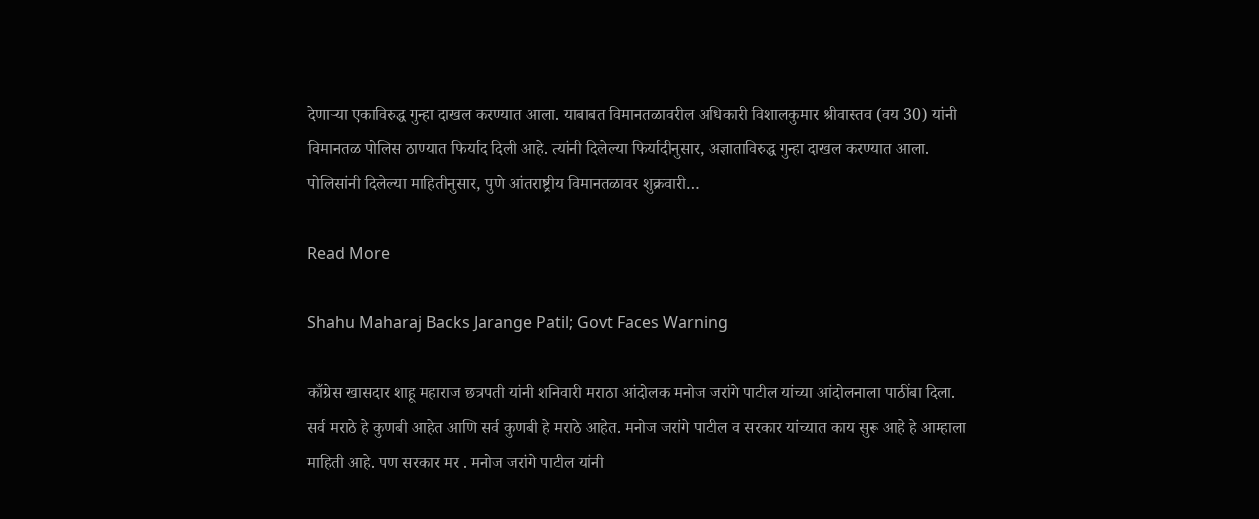देणाऱ्या एकाविरुद्ध गुन्हा दाखल करण्यात आला. याबाबत विमानतळावरील अधिकारी विशालकुमार श्रीवास्तव (वय 30) यांनी विमानतळ पोलिस ठाण्यात फिर्याद दिली आहे. त्यांनी दिलेल्या फिर्यादीनुसार, अज्ञाताविरुद्ध गुन्हा दाखल करण्यात आला. पोलिसांनी दिलेल्या माहितीनुसार, पुणे आंतराष्ट्रीय विमानतळावर शुक्रवारी…

Read More

Shahu Maharaj Backs Jarange Patil; Govt Faces Warning

काँग्रेस खासदार शाहू महाराज छत्रपती यांनी शनिवारी मराठा आंदोलक मनोज जरांगे पाटील यांच्या आंदोलनाला पाठींबा दिला. सर्व मराठे हे कुणबी आहेत आणि सर्व कुणबी हे मराठे आहेत. मनोज जरांगे पाटील व सरकार यांच्यात काय सुरू आहे हे आम्हाला माहिती आहे. पण सरकार मर . मनोज जरांगे पाटील यांनी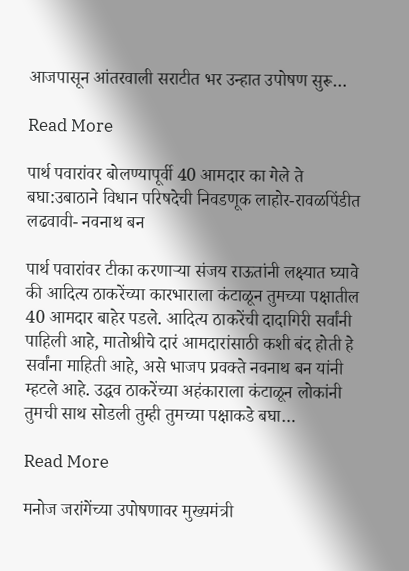आजपासून आंतरवाली सराटीत भर उन्हात उपोषण सुरू…

Read More

पार्थ पवारांवर बोलण्यापूर्वी 40 आमदार का गेले ते बघा:उबाठाने विधान परिषदेची निवडणूक लाहोर-रावळपिंडीत लढवावी- नवनाथ बन

पार्थ पवारांवर टीका करणाऱ्या संजय राऊतांनी लक्ष्यात घ्यावे की आदित्य ठाकरेंच्या कारभाराला कंटाळून तुमच्या पक्षातील 40 आमदार बाहेर पडले. आदित्य ठाकरेंची दादागिरी सर्वांनी पाहिली आहे, मातोश्रीचे दारं आमदारांसाठी कशी बंद होती हे सर्वांना माहिती आहे, असे भाजप प्रवक्ते नवनाथ बन यांनी म्हटले आहे. उद्धव ठाकरेंच्या अहंकाराला कंटाळून लोकांनी तुमची साथ सोडली तुम्ही तुमच्या पक्षाकडे बघा…

Read More

मनोज जरांगेंच्या उपोषणावर मुख्यमंत्री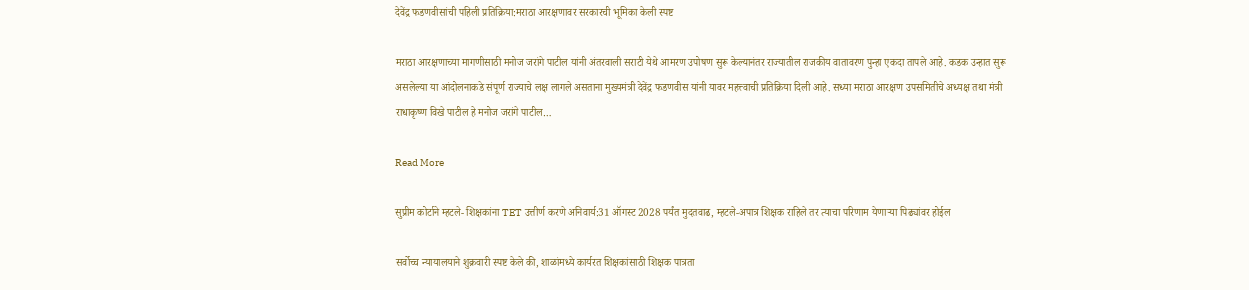देवेंद्र फडणवीसांची पहिली प्रतिक्रिया:मराठा आरक्षणावर सरकारची भूमिका केली स्पष्ट

मराठा आरक्षणाच्या मागणीसाठी मनोज जरांगे पाटील यांनी अंतरवाली सराटी येथे आमरण उपोषण सुरू केल्यानंतर राज्यातील राजकीय वातावरण पुन्हा एकदा तापले आहे. कडक उन्हात सुरू असलेल्या या आंदोलनाकडे संपूर्ण राज्याचे लक्ष लागले असताना मुख्यमंत्री देवेंद्र फडणवीस यांनी यावर महत्त्वाची प्रतिक्रिया दिली आहे. सध्या मराठा आरक्षण उपसमितीचे अध्यक्ष तथा मंत्री राधाकृष्ण विखे पाटील हे मनोज जरांगे पाटील…

Read More

सुप्रीम कोर्टाने म्हटले- शिक्षकांना TET उत्तीर्ण करणे अनिवार्य:31 ऑगस्ट 2028 पर्यंत मुदतवाढ, म्हटले-अपात्र शिक्षक राहिले तर त्याचा परिणाम येणाऱ्या पिढ्यांवर होईल

सर्वोच्च न्यायालयाने शुक्रवारी स्पष्ट केले की, शाळांमध्ये कार्यरत शिक्षकांसाठी शिक्षक पात्रता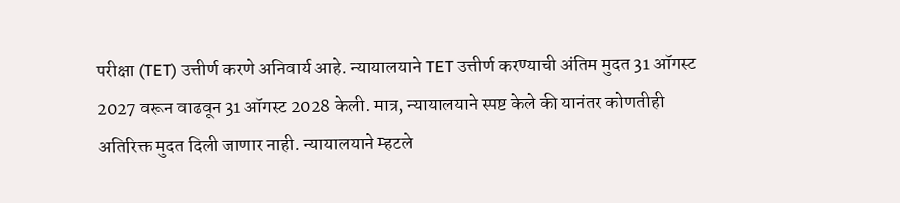परीक्षा (TET) उत्तीर्ण करणे अनिवार्य आहे. न्यायालयाने TET उत्तीर्ण करण्याची अंतिम मुदत 31 ऑगस्ट 2027 वरून वाढवून 31 ऑगस्ट 2028 केली. मात्र, न्यायालयाने स्पष्ट केले की यानंतर कोणतीही अतिरिक्त मुदत दिली जाणार नाही. न्यायालयाने म्हटले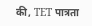की, TET पात्रता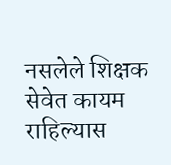नसलेले शिक्षक सेवेत कायम राहिल्यास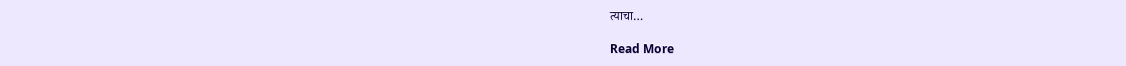त्याचा…

Read More